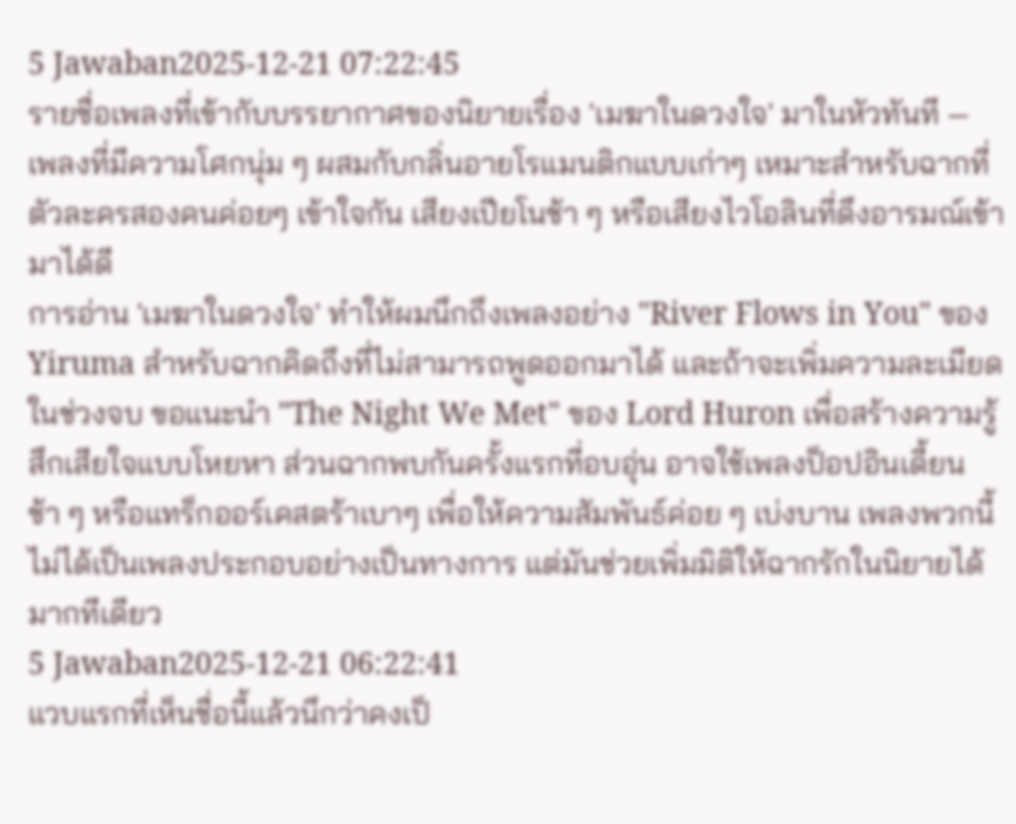5 Jawaban2025-12-21 07:22:45
รายชื่อเพลงที่เข้ากับบรรยากาศของนิยายเรื่อง 'เมฆาในดวงใจ' มาในหัวทันที — เพลงที่มีความโศกนุ่ม ๆ ผสมกับกลิ่นอายโรแมนติกแบบเก่าๆ เหมาะสำหรับฉากที่ตัวละครสองคนค่อยๆ เข้าใจกัน เสียงเปียโนช้า ๆ หรือเสียงไวโอลินที่ดึงอารมณ์เข้ามาได้ดี
การอ่าน 'เมฆาในดวงใจ' ทำให้ผมนึกถึงเพลงอย่าง "River Flows in You" ของ Yiruma สำหรับฉากคิดถึงที่ไม่สามารถพูดออกมาได้ และถ้าจะเพิ่มความละเมียดในช่วงจบ ขอแนะนำ "The Night We Met" ของ Lord Huron เพื่อสร้างความรู้สึกเสียใจแบบโหยหา ส่วนฉากพบกันครั้งแรกที่อบอุ่น อาจใช้เพลงป็อปอินเดี้ยนช้า ๆ หรือแทร็กออร์เคสตร้าเบาๆ เพื่อให้ความสัมพันธ์ค่อย ๆ เบ่งบาน เพลงพวกนี้ไม่ได้เป็นเพลงประกอบอย่างเป็นทางการ แต่มันช่วยเพิ่มมิติให้ฉากรักในนิยายได้มากทีเดียว
5 Jawaban2025-12-21 06:22:41
แวบแรกที่เห็นชื่อนี้แล้วนึกว่าคงเป็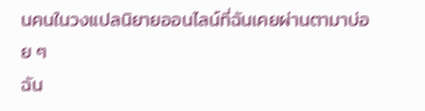นคนในวงแปลนิยายออนไลน์ที่ฉันเคยผ่านตามาบ่อย ๆ
ฉัน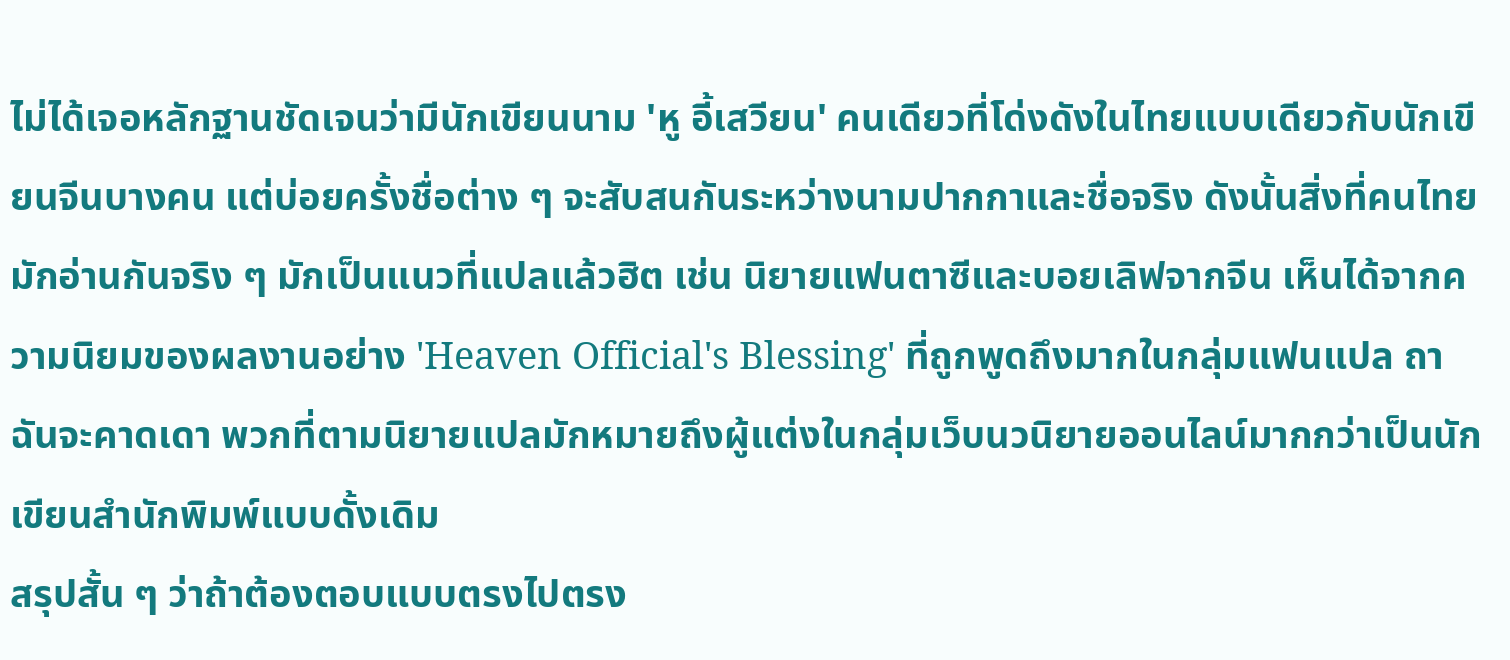ไม่ได้เจอหลักฐานชัดเจนว่ามีนักเขียนนาม 'หู อี้เสวียน' คนเดียวที่โด่งดังในไทยแบบเดียวกับนักเขียนจีนบางคน แต่บ่อยครั้งชื่อต่าง ๆ จะสับสนกันระหว่างนามปากกาและชื่อจริง ดังนั้นสิ่งที่คนไทยมักอ่านกันจริง ๆ มักเป็นแนวที่แปลแล้วฮิต เช่น นิยายแฟนตาซีและบอยเลิฟจากจีน เห็นได้จากความนิยมของผลงานอย่าง 'Heaven Official's Blessing' ที่ถูกพูดถึงมากในกลุ่มแฟนแปล ถาฉันจะคาดเดา พวกที่ตามนิยายแปลมักหมายถึงผู้แต่งในกลุ่มเว็บนวนิยายออนไลน์มากกว่าเป็นนักเขียนสำนักพิมพ์แบบดั้งเดิม
สรุปสั้น ๆ ว่าถ้าต้องตอบแบบตรงไปตรง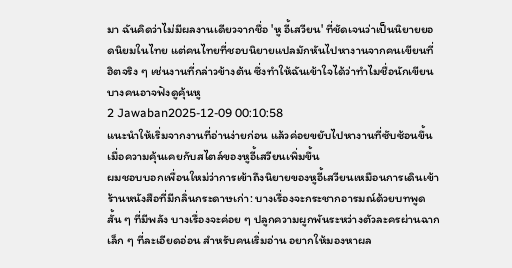มา ฉันคิดว่าไม่มีผลงานเดียวจากชื่อ 'หู อี้เสวียน' ที่ชัดเจนว่าเป็นนิยายยอดนิยมในไทย แต่คนไทยที่ชอบนิยายแปลมักหันไปหางานจากคนเขียนที่ฮิตจริง ๆ เช่นงานที่กล่าวข้างต้น ซึ่งทำให้ฉันเข้าใจได้ว่าทำไมชื่อนักเขียนบางคนอาจฟังดูคุ้นหู
2 Jawaban2025-12-09 00:10:58
แนะนำให้เริ่มจากงานที่อ่านง่ายก่อน แล้วค่อยขยับไปหางานที่ซับซ้อนขึ้นเมื่อความคุ้นเคยกับสไตล์ของหูอี้เสวียนเพิ่มขึ้น
ผมชอบบอกเพื่อนใหม่ว่าการเข้าถึงนิยายของหูอี้เสวียนเหมือนการเดินเข้าร้านหนังสือที่มีกลิ่นกระดาษเก่า: บางเรื่องจะกระชากอารมณ์ด้วยบทพูดสั้น ๆ ที่มีพลัง บางเรื่องจะค่อย ๆ ปลูกความผูกพันระหว่างตัวละครผ่านฉากเล็ก ๆ ที่ละเอียดอ่อน สำหรับคนเริ่มอ่าน อยากให้มองหาผล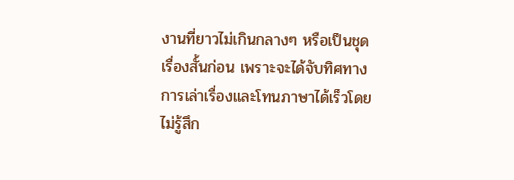งานที่ยาวไม่เกินกลางๆ หรือเป็นชุดเรื่องสั้นก่อน เพราะจะได้จับทิศทางการเล่าเรื่องและโทนภาษาได้เร็วโดยไม่รู้สึก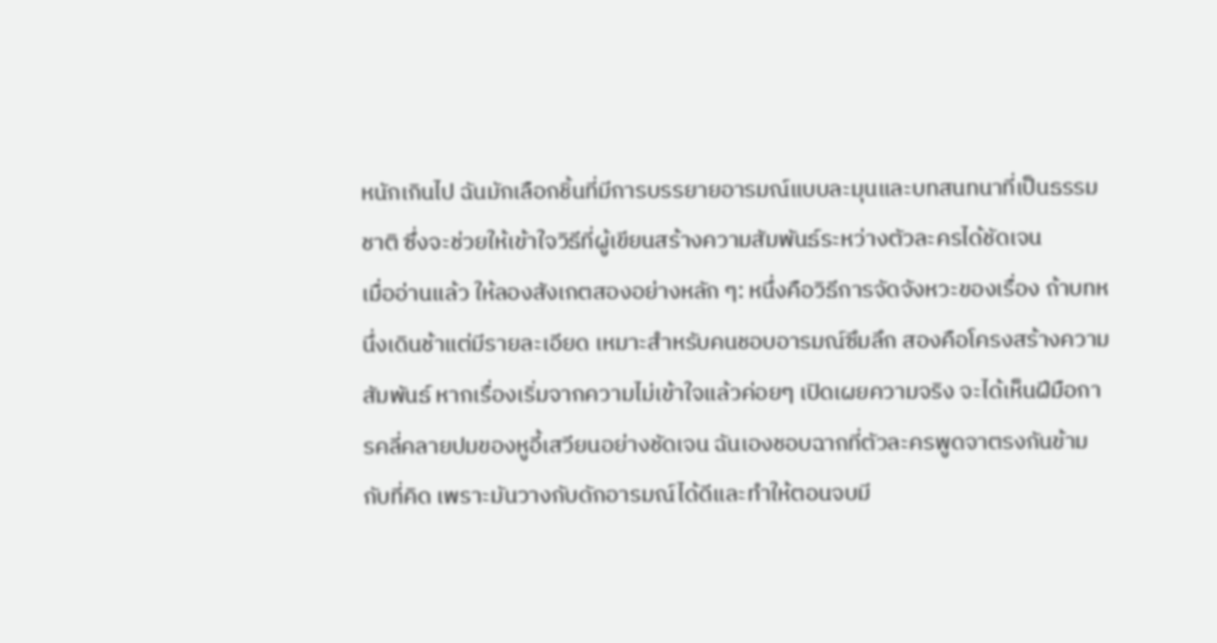หนักเกินไป ฉันมักเลือกชิ้นที่มีการบรรยายอารมณ์แบบละมุนและบทสนทนาที่เป็นธรรมชาติ ซึ่งจะช่วยให้เข้าใจวิธีที่ผู้เขียนสร้างความสัมพันธ์ระหว่างตัวละครได้ชัดเจน
เมื่ออ่านแล้ว ให้ลองสังเกตสองอย่างหลัก ๆ: หนึ่งคือวิธีการจัดจังหวะของเรื่อง ถ้าบทหนึ่งเดินช้าแต่มีรายละเอียด เหมาะสำหรับคนชอบอารมณ์ซึมลึก สองคือโครงสร้างความสัมพันธ์ หากเรื่องเริ่มจากความไม่เข้าใจแล้วค่อยๆ เปิดเผยความจริง จะได้เห็นฝีมือการคลี่คลายปมของหูอี้เสวียนอย่างชัดเจน ฉันเองชอบฉากที่ตัวละครพูดจาตรงกันข้ามกับที่คิด เพราะมันวางกับดักอารมณ์ได้ดีและทำให้ตอนจบมี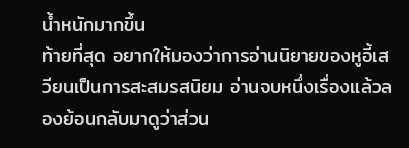น้ำหนักมากขึ้น
ท้ายที่สุด อยากให้มองว่าการอ่านนิยายของหูอี้เสวียนเป็นการสะสมรสนิยม อ่านจบหนึ่งเรื่องแล้วลองย้อนกลับมาดูว่าส่วน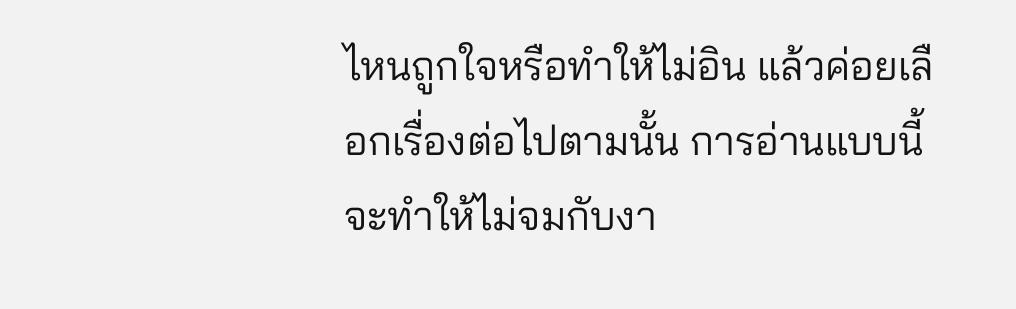ไหนถูกใจหรือทำให้ไม่อิน แล้วค่อยเลือกเรื่องต่อไปตามนั้น การอ่านแบบนี้จะทำให้ไม่จมกับงา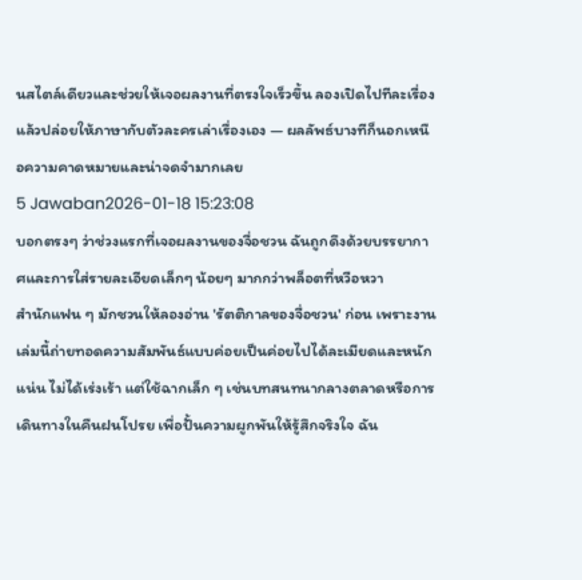นสไตล์เดียวและช่วยให้เจอผลงานที่ตรงใจเร็วขึ้น ลองเปิดไปทีละเรื่อง แล้วปล่อยให้ภาษากับตัวละครเล่าเรื่องเอง — ผลลัพธ์บางทีก็นอกเหนือความคาดหมายและน่าจดจำมากเลย
5 Jawaban2026-01-18 15:23:08
บอกตรงๆ ว่าช่วงแรกที่เจอผลงานของจื่อชวน ฉันถูกดึงด้วยบรรยากาศและการใส่รายละเอียดเล็กๆ น้อยๆ มากกว่าพล็อตที่หวือหวา
สำนักแฟน ๆ มักชวนให้ลองอ่าน 'รัตติกาลของจื่อชวน' ก่อน เพราะงานเล่มนี้ถ่ายทอดความสัมพันธ์แบบค่อยเป็นค่อยไปได้ละเมียดและหนักแน่น ไม่ได้เร่งเร้า แต่ใช้ฉากเล็ก ๆ เช่นบทสนทนากลางตลาดหรือการเดินทางในคืนฝนโปรย เพื่อปั้นความผูกพันให้รู้สึกจริงใจ ฉัน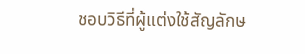ชอบวิธีที่ผู้แต่งใช้สัญลักษ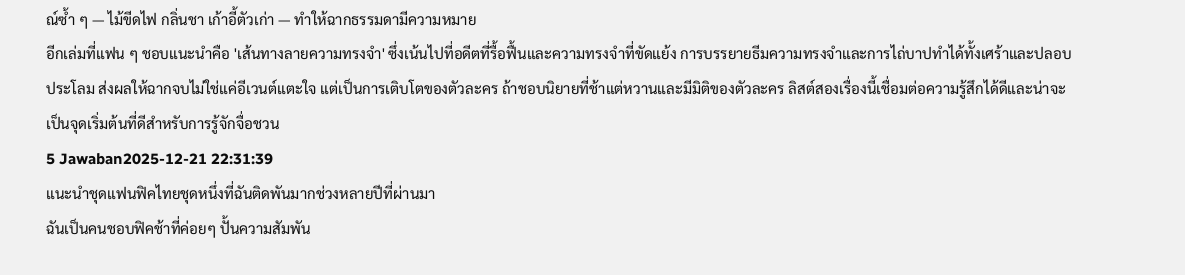ณ์ซ้ำ ๆ — ไม้ขีดไฟ กลิ่นชา เก้าอี้ตัวเก่า — ทำให้ฉากธรรมดามีความหมาย
อีกเล่มที่แฟน ๆ ชอบแนะนำคือ 'เส้นทางลายความทรงจำ' ซึ่งเน้นไปที่อดีตที่รื้อฟื้นและความทรงจำที่ขัดแย้ง การบรรยายธีมความทรงจำและการไถ่บาปทำได้ทั้งเศร้าและปลอบประโลม ส่งผลให้ฉากจบไม่ใช่แค่อีเวนต์แตะใจ แต่เป็นการเติบโตของตัวละคร ถ้าชอบนิยายที่ช้าแต่หวานและมีมิติของตัวละคร ลิสต์สองเรื่องนี้เชื่อมต่อความรู้สึกได้ดีและน่าจะเป็นจุดเริ่มต้นที่ดีสำหรับการรู้จักจื่อชวน
5 Jawaban2025-12-21 22:31:39
แนะนำชุดแฟนฟิคไทยชุดหนึ่งที่ฉันติดพันมากช่วงหลายปีที่ผ่านมา
ฉันเป็นคนชอบฟิคช้าที่ค่อยๆ ปั้นความสัมพัน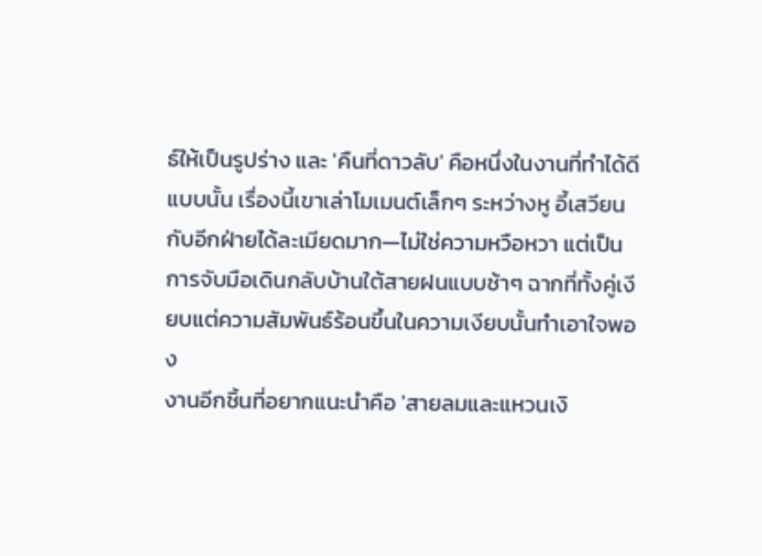ธ์ให้เป็นรูปร่าง และ 'คืนที่ดาวลับ' คือหนึ่งในงานที่ทำได้ดีแบบนั้น เรื่องนี้เขาเล่าโมเมนต์เล็กๆ ระหว่างหู อี้เสวียนกับอีกฝ่ายได้ละเมียดมาก—ไม่ใช่ความหวือหวา แต่เป็นการจับมือเดินกลับบ้านใต้สายฝนแบบช้าๆ ฉากที่ทั้งคู่เงียบแต่ความสัมพันธ์ร้อนขึ้นในความเงียบนั้นทำเอาใจพอง
งานอีกชิ้นที่อยากแนะนำคือ 'สายลมและแหวนเงิ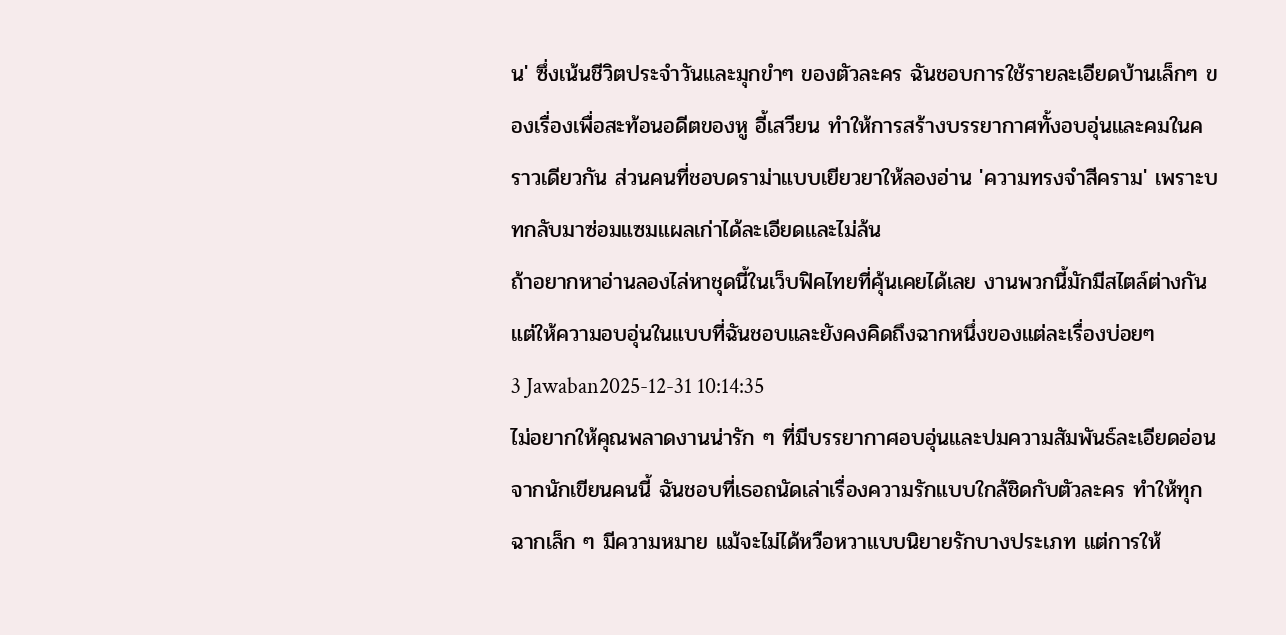น' ซึ่งเน้นชีวิตประจำวันและมุกขำๆ ของตัวละคร ฉันชอบการใช้รายละเอียดบ้านเล็กๆ ของเรื่องเพื่อสะท้อนอดีตของหู อี้เสวียน ทำให้การสร้างบรรยากาศทั้งอบอุ่นและคมในคราวเดียวกัน ส่วนคนที่ชอบดราม่าแบบเยียวยาให้ลองอ่าน 'ความทรงจำสีคราม' เพราะบทกลับมาซ่อมแซมแผลเก่าได้ละเอียดและไม่ล้น
ถ้าอยากหาอ่านลองไล่หาชุดนี้ในเว็บฟิคไทยที่คุ้นเคยได้เลย งานพวกนี้มักมีสไตล์ต่างกันแต่ให้ความอบอุ่นในแบบที่ฉันชอบและยังคงคิดถึงฉากหนึ่งของแต่ละเรื่องบ่อยๆ
3 Jawaban2025-12-31 10:14:35
ไม่อยากให้คุณพลาดงานน่ารัก ๆ ที่มีบรรยากาศอบอุ่นและปมความสัมพันธ์ละเอียดอ่อนจากนักเขียนคนนี้ ฉันชอบที่เธอถนัดเล่าเรื่องความรักแบบใกล้ชิดกับตัวละคร ทำให้ทุกฉากเล็ก ๆ มีความหมาย แม้จะไม่ได้หวือหวาแบบนิยายรักบางประเภท แต่การให้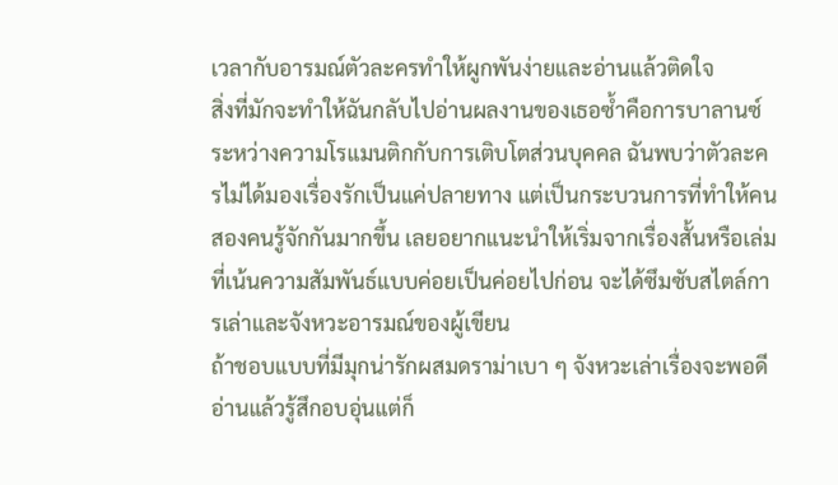เวลากับอารมณ์ตัวละครทำให้ผูกพันง่ายและอ่านแล้วติดใจ
สิ่งที่มักจะทำให้ฉันกลับไปอ่านผลงานของเธอซ้ำคือการบาลานซ์ระหว่างความโรแมนติกกับการเติบโตส่วนบุคคล ฉันพบว่าตัวละครไม่ได้มองเรื่องรักเป็นแค่ปลายทาง แต่เป็นกระบวนการที่ทำให้คนสองคนรู้จักกันมากขึ้น เลยอยากแนะนำให้เริ่มจากเรื่องสั้นหรือเล่มที่เน้นความสัมพันธ์แบบค่อยเป็นค่อยไปก่อน จะได้ซึมซับสไตล์การเล่าและจังหวะอารมณ์ของผู้เขียน
ถ้าชอบแบบที่มีมุกน่ารักผสมดราม่าเบา ๆ จังหวะเล่าเรื่องจะพอดี อ่านแล้วรู้สึกอบอุ่นแต่ก็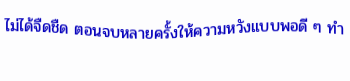ไม่ได้จืดชืด ตอนจบหลายครั้งให้ความหวังแบบพอดี ๆ ทำ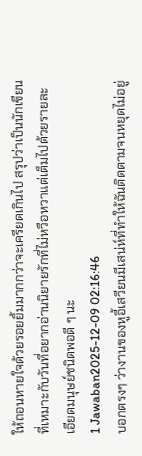ให้ถอนหายใจด้วยรอยยิ้มมากกว่าจะเครียดเกินไป สรุปว่าเป็นนักเขียนที่เหมาะกับวันที่อยากอ่านนิยายรักที่ไม่หวือหวาแต่เต็มไปด้วยรายละเอียดมนุษย์ชนิดพอดี ๆ นะ
1 Jawaban2025-12-09 02:16:46
บอกตรงๆ ว่างานของหูอี้เสวียนมีเสน่ห์ที่ทำให้ฉันติดตามจนหยุดไม่อยู่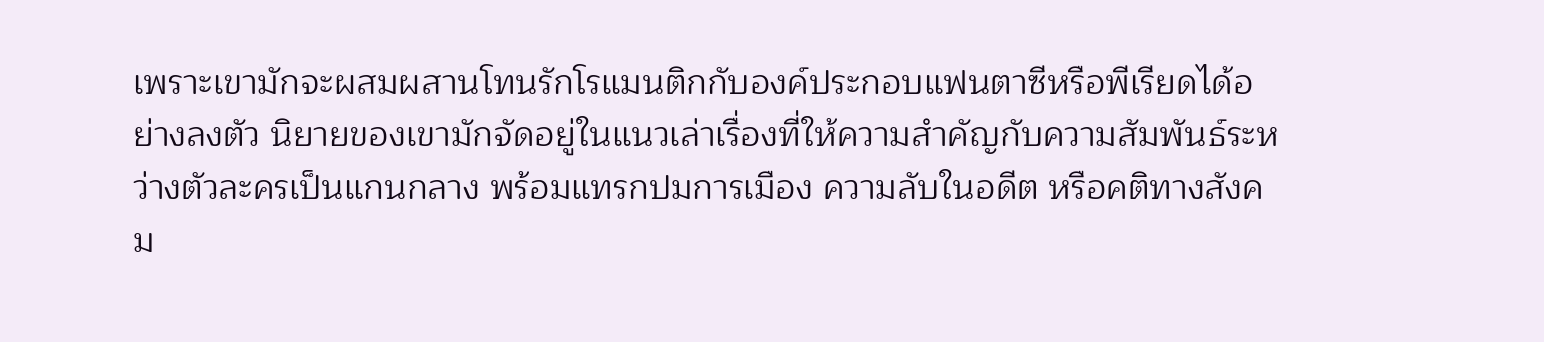เพราะเขามักจะผสมผสานโทนรักโรแมนติกกับองค์ประกอบแฟนตาซีหรือพีเรียดได้อย่างลงตัว นิยายของเขามักจัดอยู่ในแนวเล่าเรื่องที่ให้ความสำคัญกับความสัมพันธ์ระหว่างตัวละครเป็นแกนกลาง พร้อมแทรกปมการเมือง ความลับในอดีต หรือคติทางสังคม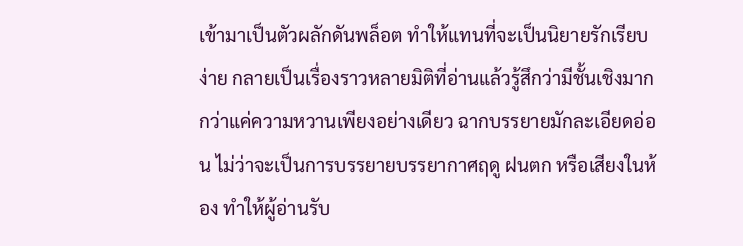เข้ามาเป็นตัวผลักดันพล็อต ทำให้แทนที่จะเป็นนิยายรักเรียบง่าย กลายเป็นเรื่องราวหลายมิติที่อ่านแล้วรู้สึกว่ามีชั้นเชิงมากกว่าแค่ความหวานเพียงอย่างเดียว ฉากบรรยายมักละเอียดอ่อน ไม่ว่าจะเป็นการบรรยายบรรยากาศฤดู ฝนตก หรือเสียงในห้อง ทำให้ผู้อ่านรับ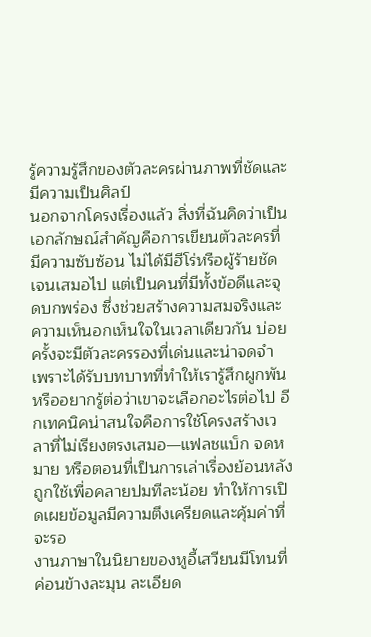รู้ความรู้สึกของตัวละครผ่านภาพที่ชัดและมีความเป็นศิลป์
นอกจากโครงเรื่องแล้ว สิ่งที่ฉันคิดว่าเป็นเอกลักษณ์สำคัญคือการเขียนตัวละครที่มีความซับซ้อน ไม่ได้มีฮีโร่หรือผู้ร้ายชัดเจนเสมอไป แต่เป็นคนที่มีทั้งข้อดีและจุดบกพร่อง ซึ่งช่วยสร้างความสมจริงและความเห็นอกเห็นใจในเวลาเดียวกัน บ่อยครั้งจะมีตัวละครรองที่เด่นและน่าจดจำ เพราะได้รับบทบาทที่ทำให้เรารู้สึกผูกพันหรืออยากรู้ต่อว่าเขาจะเลือกอะไรต่อไป อีกเทคนิคน่าสนใจคือการใช้โครงสร้างเวลาที่ไม่เรียงตรงเสมอ—แฟลชแบ็ก จดหมาย หรือตอนที่เป็นการเล่าเรื่องย้อนหลัง ถูกใช้เพื่อคลายปมทีละน้อย ทำให้การเปิดเผยข้อมูลมีความตึงเครียดและคุ้มค่าที่จะรอ
งานภาษาในนิยายของหูอี้เสวียนมีโทนที่ค่อนข้างละมุน ละเอียด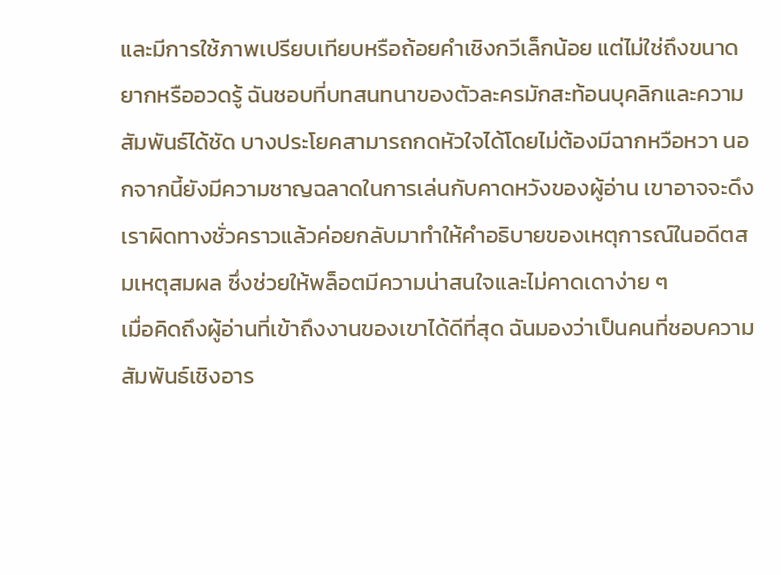และมีการใช้ภาพเปรียบเทียบหรือถ้อยคำเชิงกวีเล็กน้อย แต่ไม่ใช่ถึงขนาดยากหรืออวดรู้ ฉันชอบที่บทสนทนาของตัวละครมักสะท้อนบุคลิกและความสัมพันธ์ได้ชัด บางประโยคสามารถกดหัวใจได้โดยไม่ต้องมีฉากหวือหวา นอกจากนี้ยังมีความชาญฉลาดในการเล่นกับคาดหวังของผู้อ่าน เขาอาจจะดึงเราผิดทางชั่วคราวแล้วค่อยกลับมาทำให้คำอธิบายของเหตุการณ์ในอดีตสมเหตุสมผล ซึ่งช่วยให้พล็อตมีความน่าสนใจและไม่คาดเดาง่าย ๆ
เมื่อคิดถึงผู้อ่านที่เข้าถึงงานของเขาได้ดีที่สุด ฉันมองว่าเป็นคนที่ชอบความสัมพันธ์เชิงอาร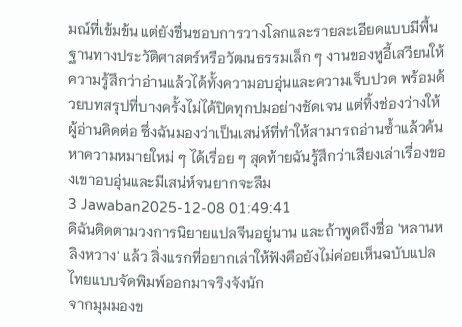มณ์ที่เข้มข้น แต่ยังชื่นชอบการวางโลกและรายละเอียดแบบมีพื้นฐานทางประวัติศาสตร์หรือวัฒนธรรมเล็ก ๆ งานของหูอี้เสวียนให้ความรู้สึกว่าอ่านแล้วได้ทั้งความอบอุ่นและความเจ็บปวด พร้อมด้วยบทสรุปที่บางครั้งไม่ได้ปิดทุกปมอย่างชัดเจน แต่ทิ้งช่องว่างให้ผู้อ่านคิดต่อ ซึ่งฉันมองว่าเป็นเสน่ห์ที่ทำให้สามารถอ่านซ้ำแล้วค้นหาความหมายใหม่ ๆ ได้เรื่อย ๆ สุดท้ายฉันรู้สึกว่าเสียงเล่าเรื่องของเขาอบอุ่นและมีเสน่ห์จนยากจะลืม
3 Jawaban2025-12-08 01:49:41
ดิฉันติดตามวงการนิยายแปลจีนอยู่นาน และถ้าพูดถึงชื่อ 'หลานหลิงหวาง' แล้ว สิ่งแรกที่อยากเล่าให้ฟังคือยังไม่ค่อยเห็นฉบับแปลไทยแบบจัดพิมพ์ออกมาจริงจังนัก
จากมุมมองข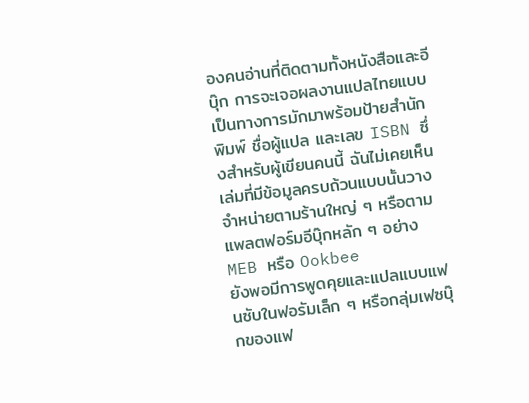องคนอ่านที่ติดตามทั้งหนังสือและอีบุ๊ก การจะเจอผลงานแปลไทยแบบเป็นทางการมักมาพร้อมป้ายสำนักพิมพ์ ชื่อผู้แปล และเลข ISBN ซึ่งสำหรับผู้เขียนคนนี้ ฉันไม่เคยเห็นเล่มที่มีข้อมูลครบถ้วนแบบนั้นวางจำหน่ายตามร้านใหญ่ ๆ หรือตามแพลตฟอร์มอีบุ๊กหลัก ๆ อย่าง MEB หรือ Ookbee
ยังพอมีการพูดคุยและแปลแบบแฟนซับในฟอรัมเล็ก ๆ หรือกลุ่มเฟซบุ๊กของแฟ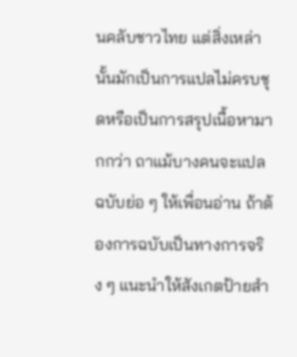นคลับชาวไทย แต่สิ่งเหล่านั้นมักเป็นการแปลไม่ครบชุดหรือเป็นการสรุปเนื้อหามากกว่า ถาแม้บางคนจะแปลฉบับย่อ ๆ ให้เพื่อนอ่าน ถ้าต้องการฉบับเป็นทางการจริง ๆ แนะนำให้สังเกตป้ายสำ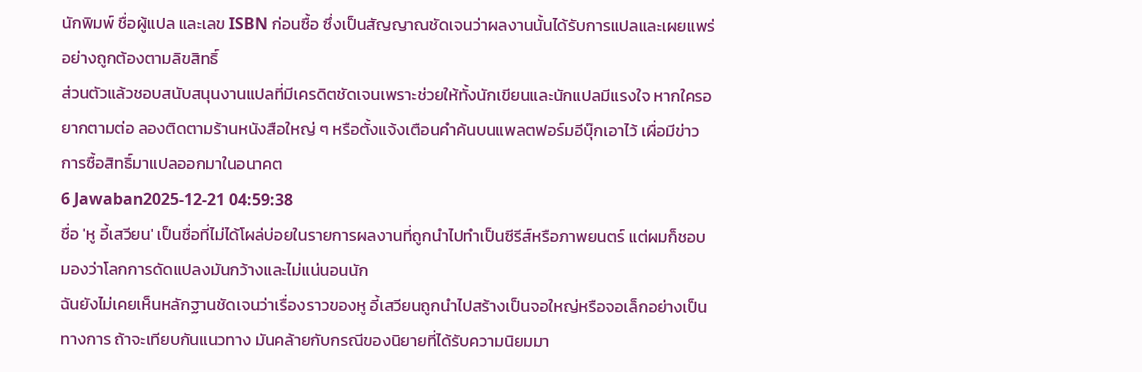นักพิมพ์ ชื่อผู้แปล และเลข ISBN ก่อนซื้อ ซึ่งเป็นสัญญาณชัดเจนว่าผลงานนั้นได้รับการแปลและเผยแพร่อย่างถูกต้องตามลิขสิทธิ์
ส่วนตัวแล้วชอบสนับสนุนงานแปลที่มีเครดิตชัดเจนเพราะช่วยให้ทั้งนักเขียนและนักแปลมีแรงใจ หากใครอยากตามต่อ ลองติดตามร้านหนังสือใหญ่ ๆ หรือตั้งแจ้งเตือนคำค้นบนแพลตฟอร์มอีบุ๊กเอาไว้ เผื่อมีข่าวการซื้อสิทธิ์มาแปลออกมาในอนาคต
6 Jawaban2025-12-21 04:59:38
ชื่อ 'หู อี้เสวียน' เป็นชื่อที่ไม่ได้โผล่บ่อยในรายการผลงานที่ถูกนำไปทำเป็นซีรีส์หรือภาพยนตร์ แต่ผมก็ชอบมองว่าโลกการดัดแปลงมันกว้างและไม่แน่นอนนัก
ฉันยังไม่เคยเห็นหลักฐานชัดเจนว่าเรื่องราวของหู อี้เสวียนถูกนำไปสร้างเป็นจอใหญ่หรือจอเล็กอย่างเป็นทางการ ถ้าจะเทียบกันแนวทาง มันคล้ายกับกรณีของนิยายที่ได้รับความนิยมมา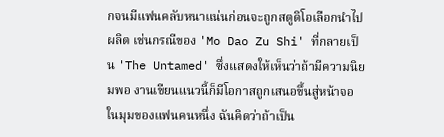กจนมีแฟนคลับหนาแน่นก่อนจะถูกสตูดิโอเลือกนำไปผลิต เช่นกรณีของ 'Mo Dao Zu Shi' ที่กลายเป็น 'The Untamed' ซึ่งแสดงให้เห็นว่าถ้ามีความนิยมพอ งานเขียนแนวนี้ก็มีโอกาสถูกเสนอขึ้นสู่หน้าจอ
ในมุมของแฟนคนหนึ่ง ฉันคิดว่าถ้าเป็น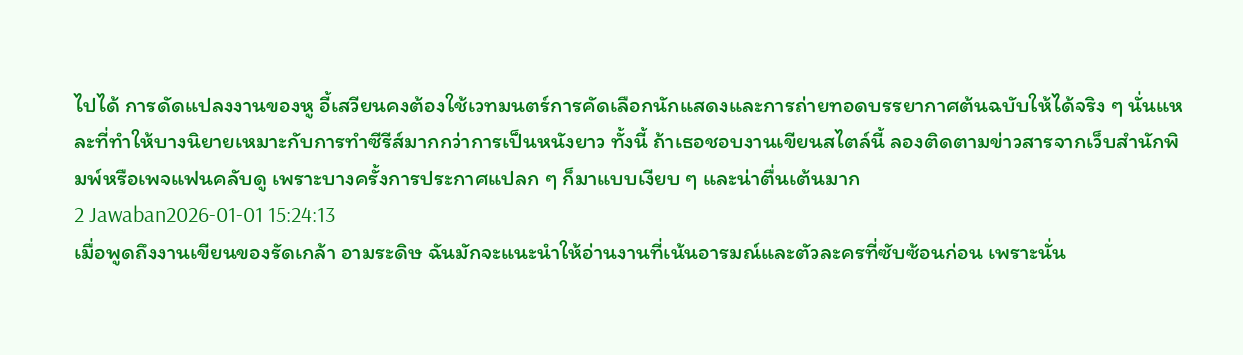ไปได้ การดัดแปลงงานของหู อี้เสวียนคงต้องใช้เวทมนตร์การคัดเลือกนักแสดงและการถ่ายทอดบรรยากาศต้นฉบับให้ได้จริง ๆ นั่นแหละที่ทำให้บางนิยายเหมาะกับการทำซีรีส์มากกว่าการเป็นหนังยาว ทั้งนี้ ถ้าเธอชอบงานเขียนสไตล์นี้ ลองติดตามข่าวสารจากเว็บสำนักพิมพ์หรือเพจแฟนคลับดู เพราะบางครั้งการประกาศแปลก ๆ ก็มาแบบเงียบ ๆ และน่าตื่นเต้นมาก
2 Jawaban2026-01-01 15:24:13
เมื่อพูดถึงงานเขียนของรัดเกล้า อามระดิษ ฉันมักจะแนะนำให้อ่านงานที่เน้นอารมณ์และตัวละครที่ซับซ้อนก่อน เพราะนั่น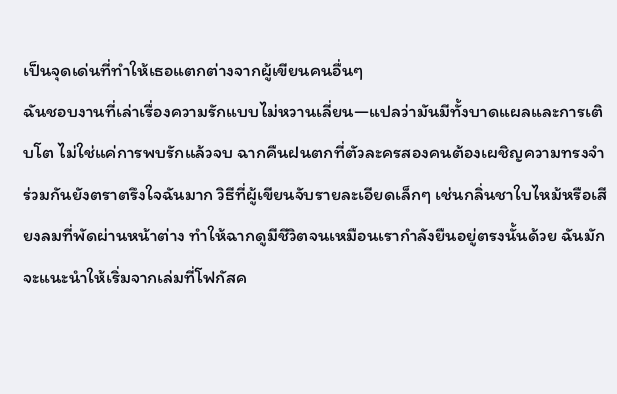เป็นจุดเด่นที่ทำให้เธอแตกต่างจากผู้เขียนคนอื่นๆ
ฉันชอบงานที่เล่าเรื่องความรักแบบไม่หวานเลี่ยน—แปลว่ามันมีทั้งบาดแผลและการเติบโต ไม่ใช่แค่การพบรักแล้วจบ ฉากคืนฝนตกที่ตัวละครสองคนต้องเผชิญความทรงจำร่วมกันยังตราตรึงใจฉันมาก วิธีที่ผู้เขียนจับรายละเอียดเล็กๆ เช่นกลิ่นชาใบไหม้หรือเสียงลมที่พัดผ่านหน้าต่าง ทำให้ฉากดูมีชีวิตจนเหมือนเรากำลังยืนอยู่ตรงนั้นด้วย ฉันมักจะแนะนำให้เริ่มจากเล่มที่โฟกัสค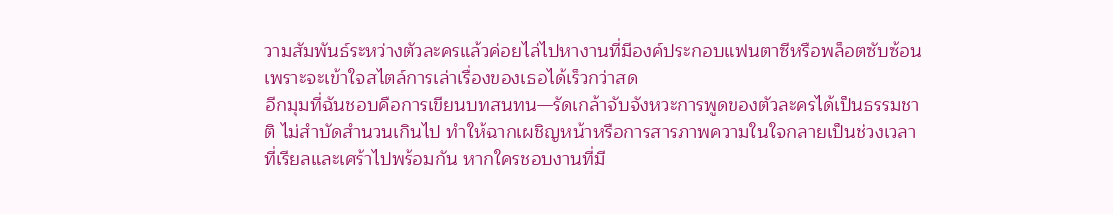วามสัมพันธ์ระหว่างตัวละครแล้วค่อยไล่ไปหางานที่มีองค์ประกอบแฟนตาซีหรือพล็อตซับซ้อน เพราะจะเข้าใจสไตล์การเล่าเรื่องของเธอได้เร็วกว่าสด
อีกมุมที่ฉันชอบคือการเขียนบทสนทน—รัดเกล้าจับจังหวะการพูดของตัวละครได้เป็นธรรมชาติ ไม่สำบัดสำนวนเกินไป ทำให้ฉากเผชิญหน้าหรือการสารภาพความในใจกลายเป็นช่วงเวลาที่เรียลและเศร้าไปพร้อมกัน หากใครชอบงานที่มี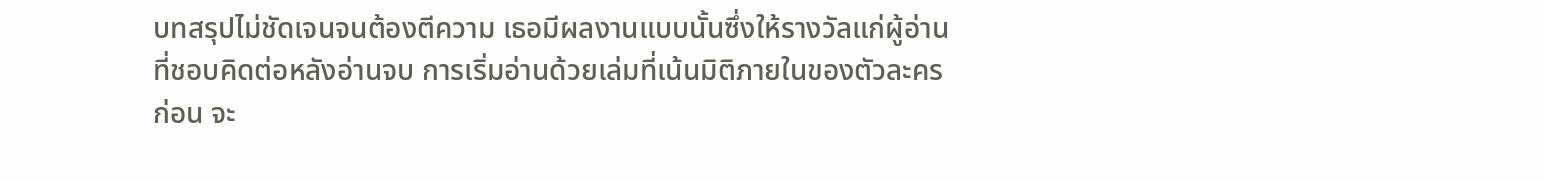บทสรุปไม่ชัดเจนจนต้องตีความ เธอมีผลงานแบบนั้นซึ่งให้รางวัลแก่ผู้อ่านที่ชอบคิดต่อหลังอ่านจบ การเริ่มอ่านด้วยเล่มที่เน้นมิติภายในของตัวละครก่อน จะ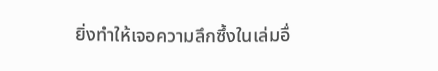ยิ่งทำให้เจอความลึกซึ้งในเล่มอื่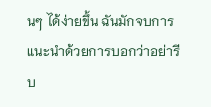นๆ ได้ง่ายขึ้น ฉันมักจบการแนะนำด้วยการบอกว่าอย่ารีบ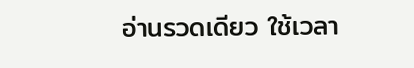อ่านรวดเดียว ใช้เวลา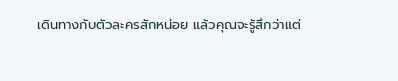เดินทางกับตัวละครสักหน่อย แล้วคุณจะรู้สึกว่าแต่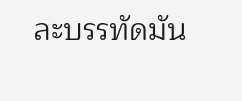ละบรรทัดมัน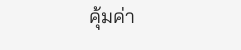คุ้มค่า